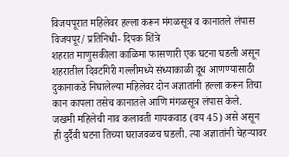विजयपूरात महिलेवर हल्ला करून मंगळसूत्र व कानातले लंपास
विजयपूर/ प्रतिनिधी- दिपक शिंत्रे
शहरात माणुसकीला काळिमा फासणारी एक घटना घडली असून शहरातील दिवटगिरी गल्लीमध्ये संध्याकाळी दूध आणण्यासाठी दुकानाकडे निघालेल्या महिलेवर दोन अज्ञातांनी हल्ला करून तिचा कान कापला तसेच कानातले आणि मंगळसूत्र लंपास केले.
जखमी महिलेची नाव कलावती गायकवाड (वय 45) असे असून ही दुर्दैवी घटना तिच्या घराजवळच घडली. त्या अज्ञातांनी चेहऱ्यावर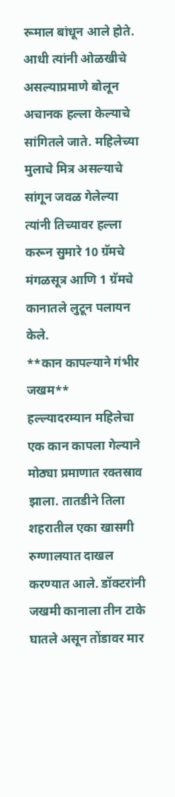रूमाल बांधून आले होते. आधी त्यांनी ओळखीचे असल्याप्रमाणे बोलून अचानक हल्ला केल्याचे सांगितले जाते. महिलेच्या मुलाचे मित्र असल्याचे सांगून जवळ गेलेल्या त्यांनी तिच्यावर हल्ला करून सुमारे 10 ग्रॅमचे मंगळसूत्र आणि 1 ग्रॅमचे कानातले लुटून पलायन केले.
**कान कापल्याने गंभीर जखम**
हल्ल्यादरम्यान महिलेचा एक कान कापला गेल्याने मोठ्या प्रमाणात रक्तस्राव झाला. तातडीने तिला शहरातील एका खासगी रुग्णालयात दाखल करण्यात आले. डॉक्टरांनी जखमी कानाला तीन टाके घातले असून तोंडावर मार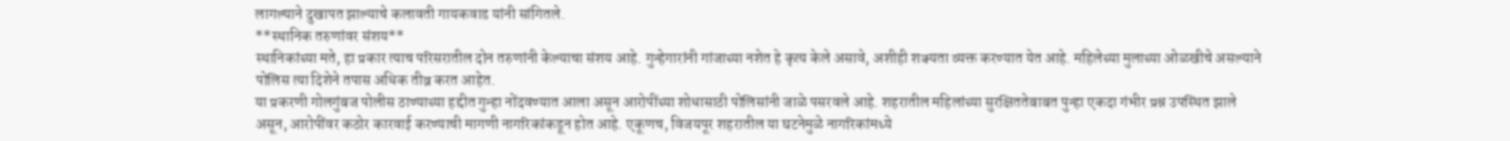लागल्याने दुखापत झाल्याचे कलावती गायकवाड यांनी सांगितले.
**स्थानिक तरुणांवर संशय**
स्थानिकांच्या मते, हा प्रकार त्याच परिसरातील दोन तरुणांनी केल्याचा संशय आहे. गुन्हेगारांनी गांजाच्या नशेत हे कृत्य केले असावे, अशीही शक्यता व्यक्त करण्यात येत आहे. महिलेच्या मुलाच्या ओळखीचे असल्याने पोलिस त्या दिशेने तपास अधिक तीव्र करत आहेत.
या प्रकरणी गोलगुंबज पोलीस ठाण्याच्या हद्दीत गुन्हा नोंदवण्यात आला असून आरोपींच्या शोधासाठी पोलिसांनी जाळे पसरवले आहे. शहरातील महिलांच्या सुरक्षिततेबाबत पुन्हा एकदा गंभीर प्रश्न उपस्थित झाले असून, आरोपींवर कठोर कारवाई करण्याची मागणी नागरिकांकडून होत आहे. एकूणच, विजयपूर शहरातील या घटनेमुळे नागरिकांमध्ये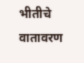भीतीचे वातावरण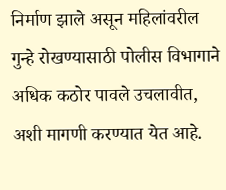निर्माण झाले असून महिलांवरील गुन्हे रोखण्यासाठी पोलीस विभागाने अधिक कठोर पावले उचलावीत, अशी मागणी करण्यात येत आहे.